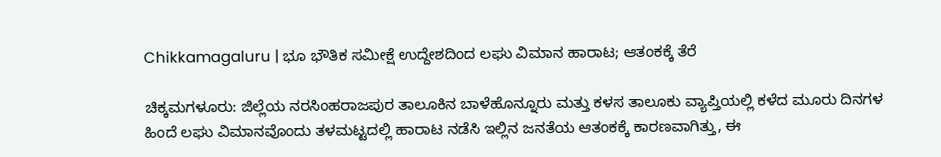Chikkamagaluru | ಭೂ ಭೌತಿಕ ಸಮೀಕ್ಷೆ ಉದ್ದೇಶದಿಂದ ಲಘು ವಿಮಾನ ಹಾರಾಟ; ಆತಂಕಕ್ಕೆ ತೆರೆ

ಚಿಕ್ಕಮಗಳೂರು: ಜಿಲ್ಲೆಯ ನರಸಿಂಹರಾಜಪುರ ತಾಲೂಕಿನ ಬಾಳೆಹೊನ್ನೂರು ಮತ್ತು ಕಳಸ ತಾಲೂಕು ವ್ಯಾಪ್ತಿಯಲ್ಲಿ ಕಳೆದ ಮೂರು ದಿನಗಳ ಹಿಂದೆ ಲಘು ವಿಮಾನವೊಂದು ತಳಮಟ್ಟದಲ್ಲಿ ಹಾರಾಟ ನಡೆಸಿ ಇಲ್ಲಿನ ಜನತೆಯ ಆತಂಕಕ್ಕೆ ಕಾರಣವಾಗಿತ್ತು, ಈ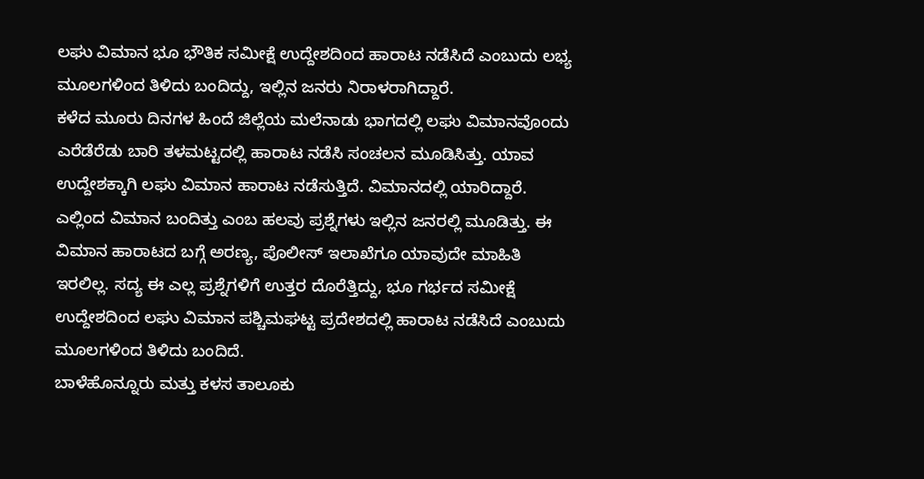ಲಘು ವಿಮಾನ ಭೂ ಭೌತಿಕ ಸಮೀಕ್ಷೆ ಉದ್ದೇಶದಿಂದ ಹಾರಾಟ ನಡೆಸಿದೆ ಎಂಬುದು ಲಭ್ಯ ಮೂಲಗಳಿಂದ ತಿಳಿದು ಬಂದಿದ್ದು, ಇಲ್ಲಿನ ಜನರು ನಿರಾಳರಾಗಿದ್ದಾರೆ.
ಕಳೆದ ಮೂರು ದಿನಗಳ ಹಿಂದೆ ಜಿಲ್ಲೆಯ ಮಲೆನಾಡು ಭಾಗದಲ್ಲಿ ಲಘು ವಿಮಾನವೊಂದು ಎರೆಡೆರೆಡು ಬಾರಿ ತಳಮಟ್ಟದಲ್ಲಿ ಹಾರಾಟ ನಡೆಸಿ ಸಂಚಲನ ಮೂಡಿಸಿತ್ತು. ಯಾವ ಉದ್ದೇಶಕ್ಕಾಗಿ ಲಘು ವಿಮಾನ ಹಾರಾಟ ನಡೆಸುತ್ತಿದೆ. ವಿಮಾನದಲ್ಲಿ ಯಾರಿದ್ದಾರೆ. ಎಲ್ಲಿಂದ ವಿಮಾನ ಬಂದಿತ್ತು ಎಂಬ ಹಲವು ಪ್ರಶ್ನೆಗಳು ಇಲ್ಲಿನ ಜನರಲ್ಲಿ ಮೂಡಿತ್ತು. ಈ ವಿಮಾನ ಹಾರಾಟದ ಬಗ್ಗೆ ಅರಣ್ಯ, ಪೊಲೀಸ್ ಇಲಾಖೆಗೂ ಯಾವುದೇ ಮಾಹಿತಿ ಇರಲಿಲ್ಲ. ಸದ್ಯ ಈ ಎಲ್ಲ ಪ್ರಶ್ನೆಗಳಿಗೆ ಉತ್ತರ ದೊರೆತ್ತಿದ್ದು, ಭೂ ಗರ್ಭದ ಸಮೀಕ್ಷೆ ಉದ್ದೇಶದಿಂದ ಲಘು ವಿಮಾನ ಪಶ್ಚಿಮಘಟ್ಟ ಪ್ರದೇಶದಲ್ಲಿ ಹಾರಾಟ ನಡೆಸಿದೆ ಎಂಬುದು ಮೂಲಗಳಿಂದ ತಿಳಿದು ಬಂದಿದೆ.
ಬಾಳೆಹೊನ್ನೂರು ಮತ್ತು ಕಳಸ ತಾಲೂಕು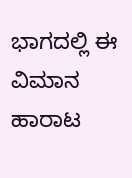ಭಾಗದಲ್ಲಿ ಈ ವಿಮಾನ ಹಾರಾಟ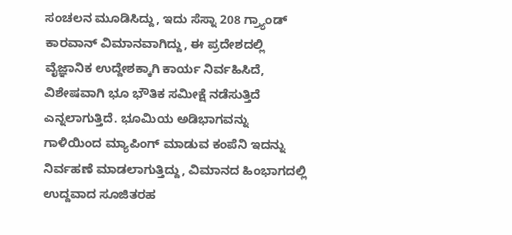ಸಂಚಲನ ಮೂಡಿಸಿದ್ದು, ಇದು ಸೆಸ್ನಾ 208 ಗ್ರ್ಯಾಂಡ್ ಕಾರವಾನ್ ವಿಮಾನವಾಗಿದ್ದು, ಈ ಪ್ರದೇಶದಲ್ಲಿ ವೈಜ್ಞಾನಿಕ ಉದ್ದೇಶಕ್ಕಾಗಿ ಕಾರ್ಯ ನಿರ್ವಹಿಸಿದೆ, ವಿಶೇಷವಾಗಿ ಭೂ ಭೌತಿಕ ಸಮೀಕ್ಷೆ ನಡೆಸುತ್ತಿದೆ ಎನ್ನಲಾಗುತ್ತಿದೆ. ಭೂಮಿಯ ಅಡಿಭಾಗವನ್ನು ಗಾಳಿಯಿಂದ ಮ್ಯಾಪಿಂಗ್ ಮಾಡುವ ಕಂಪೆನಿ ಇದನ್ನು ನಿರ್ವಹಣೆ ಮಾಡಲಾಗುತ್ತಿದ್ದು, ವಿಮಾನದ ಹಿಂಭಾಗದಲ್ಲಿ ಉದ್ದವಾದ ಸೂಜಿತರಹ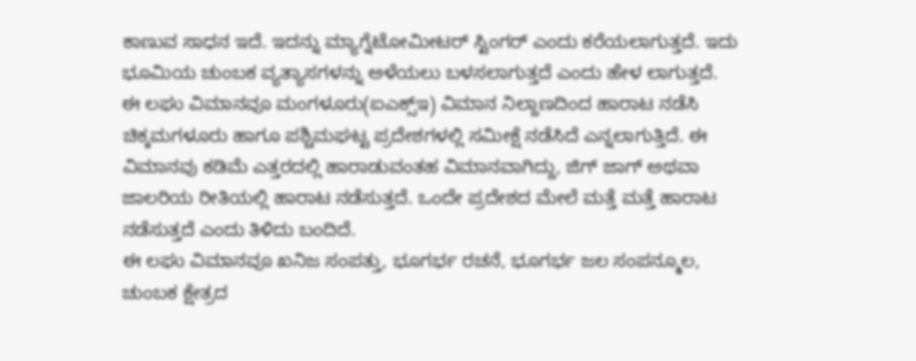ಕಾಣುವ ಸಾಧನ ಇದೆ. ಇದನ್ನು ಮ್ಯಾಗ್ನೆಟೋಮೀಟರ್ ಸ್ಟಿಂಗರ್ ಎಂದು ಕರೆಯಲಾಗುತ್ತದೆ. ಇದು ಭೂಮಿಯ ಚುಂಬಕ ವ್ಯತ್ಯಾಸಗಳನ್ನು ಅಳೆಯಲು ಬಳಸಲಾಗುತ್ತದೆ ಎಂದು ಹೇಳ ಲಾಗುತ್ತದೆ.
ಈ ಲಘು ವಿಮಾನವೂ ಮಂಗಳೂರು(ಐಎಕ್ಸ್ಇ) ವಿಮಾನ ನಿಲ್ದಾಣದಿಂದ ಹಾರಾಟ ನಡೆಸಿ ಚಿಕ್ಕಮಗಳೂರು ಹಾಗೂ ಪಶ್ಚಿಮಘಟ್ಟ ಪ್ರದೇಶಗಳಲ್ಲಿ ಸಮೀಕ್ಷೆ ನಡೆಸಿದೆ ಎನ್ನಲಾಗುತ್ತಿದೆ. ಈ ವಿಮಾನವು ಕಡಿಮೆ ಎತ್ತರದಲ್ಲಿ ಹಾರಾಡುವಂತಹ ವಿಮಾನವಾಗಿದ್ದು, ಜಿಗ್ ಜಾಗ್ ಅಥವಾ ಜಾಲರಿಯ ರೀತಿಯಲ್ಲಿ ಹಾರಾಟ ನಡೆಸುತ್ತದೆ. ಒಂದೇ ಪ್ರದೇಶದ ಮೇಲೆ ಮತ್ತೆ ಮತ್ತೆ ಹಾರಾಟ ನಡೆಸುತ್ತದೆ ಎಂದು ತಿಳಿದು ಬಂದಿದೆ.
ಈ ಲಘು ವಿಮಾನವೂ ಖನಿಜ ಸಂಪತ್ತು, ಭೂಗರ್ಭ ರಚನೆ, ಭೂಗರ್ಭ ಜಲ ಸಂಪನ್ಮೂಲ, ಚುಂಬಕ ಕ್ಷೇತ್ರದ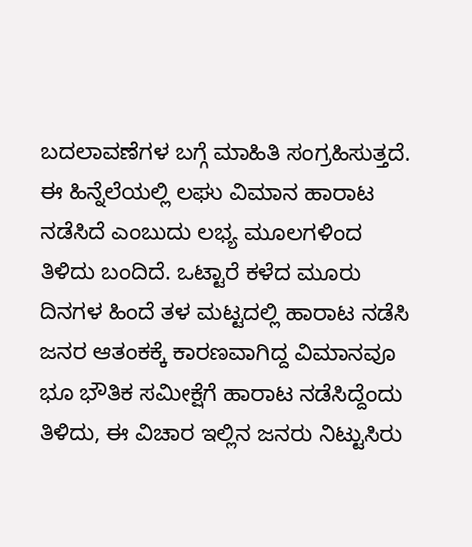ಬದಲಾವಣೆಗಳ ಬಗ್ಗೆ ಮಾಹಿತಿ ಸಂಗ್ರಹಿಸುತ್ತದೆ. ಈ ಹಿನ್ನೆಲೆಯಲ್ಲಿ ಲಘು ವಿಮಾನ ಹಾರಾಟ ನಡೆಸಿದೆ ಎಂಬುದು ಲಭ್ಯ ಮೂಲಗಳಿಂದ ತಿಳಿದು ಬಂದಿದೆ. ಒಟ್ಟಾರೆ ಕಳೆದ ಮೂರು ದಿನಗಳ ಹಿಂದೆ ತಳ ಮಟ್ಟದಲ್ಲಿ ಹಾರಾಟ ನಡೆಸಿ ಜನರ ಆತಂಕಕ್ಕೆ ಕಾರಣವಾಗಿದ್ದ ವಿಮಾನವೂ ಭೂ ಭೌತಿಕ ಸಮೀಕ್ಷೆಗೆ ಹಾರಾಟ ನಡೆಸಿದ್ದೆಂದು ತಿಳಿದು, ಈ ವಿಚಾರ ಇಲ್ಲಿನ ಜನರು ನಿಟ್ಟುಸಿರು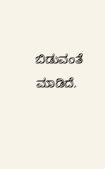ಬಿಡುವಂತೆ ಮಾಡಿದೆ.